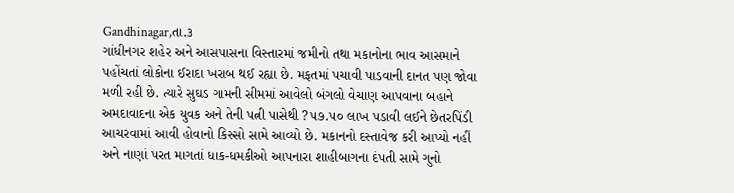Gandhinagar,તા.૩
ગાંધીનગર શહેર અને આસપાસના વિસ્તારમાં જમીનો તથા મકાનોના ભાવ આસમાને પહોંચતાં લોકોના ઈરાદા ખરાબ થઈ રહ્યા છે. મફતમાં પચાવી પાડવાની દાનત પણ જોવા મળી રહી છે. ત્યારે સુઘડ ગામની સીમમાં આવેલો બંગલો વેચાણ આપવાના બહાને અમદાવાદના એક યુવક અને તેની પત્ની પાસેથી ?૫૭.૫૦ લાખ પડાવી લઈને છેતરપિંડી આચરવામાં આવી હોવાનો કિસ્સો સામે આવ્યો છે. મકાનનો દસ્તાવેજ કરી આપ્યો નહીં અને નાણાં પરત માગતાં ધાક-ધમકીઓ આપનારા શાહીબાગના દંપતી સામે ગુનો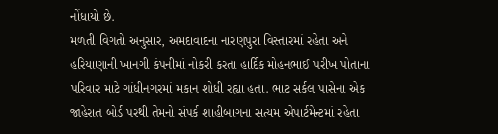નોંધાયો છે.
મળતી વિગતો અનુસાર, અમદાવાદના નારણપુરા વિસ્તારમાં રહેતા અને હરિયાણાની ખાનગી કંપનીમાં નોકરી કરતા હાર્દિક મોહનભાઈ પરીખ પોતાના પરિવાર માટે ગાંધીનગરમાં મકાન શોધી રહ્યા હતા. ભાટ સર્કલ પાસેના એક જાહેરાત બોર્ડ પરથી તેમનો સંપર્ક શાહીબાગના સત્યમ એપાર્ટમેન્ટમાં રહેતા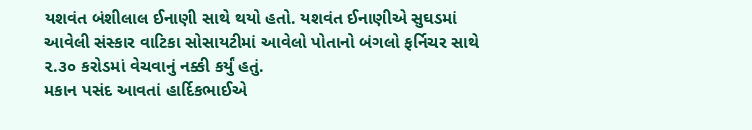યશવંત બંશીલાલ ઈનાણી સાથે થયો હતો. યશવંત ઈનાણીએ સુઘડમાં આવેલી સંસ્કાર વાટિકા સોસાયટીમાં આવેલો પોતાનો બંગલો ફર્નિચર સાથે ૨.૩૦ કરોડમાં વેચવાનું નક્કી કર્યું હતું.
મકાન પસંદ આવતાં હાર્દિકભાઈએ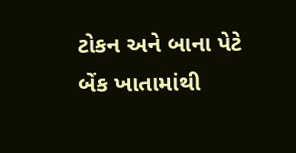ટોકન અને બાના પેટે બેંક ખાતામાંથી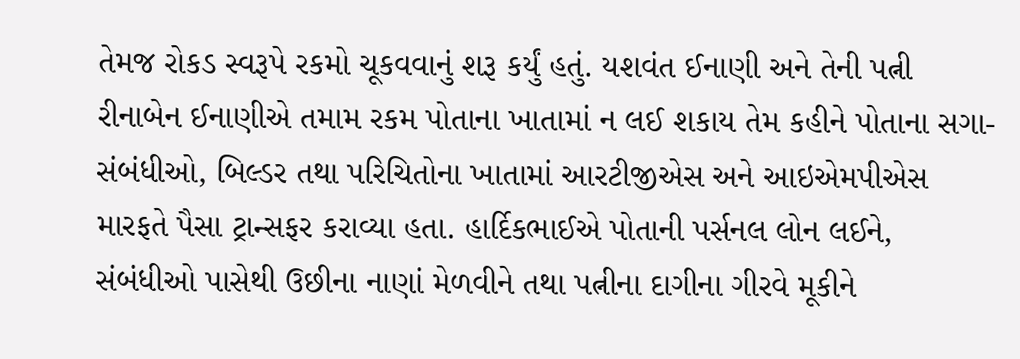તેમજ રોકડ સ્વરૂપે રકમો ચૂકવવાનું શરૂ કર્યું હતું. યશવંત ઈનાણી અને તેની પત્ની રીનાબેન ઈનાણીએ તમામ રકમ પોતાના ખાતામાં ન લઈ શકાય તેમ કહીને પોતાના સગા-સંબંધીઓ, બિલ્ડર તથા પરિચિતોના ખાતામાં આરટીજીએસ અને આઇએમપીએસ મારફતે પૈસા ટ્રાન્સફર કરાવ્યા હતા. હાર્દિકભાઈએ પોતાની પર્સનલ લોન લઈને, સંબંધીઓ પાસેથી ઉછીના નાણાં મેળવીને તથા પત્નીના દાગીના ગીરવે મૂકીને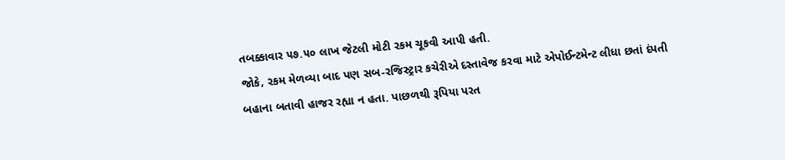તબક્કાવાર ૫૭.૫૦ લાખ જેટલી મોટી રકમ ચૂકવી આપી હતી.
જોકે, રકમ મેળવ્યા બાદ પણ સબ-રજિસ્ટ્રાર કચેરીએ દસ્તાવેજ કરવા માટે એપોઈન્ટમેન્ટ લીધા છતાં દંપતી બહાના બતાવી હાજર રહ્યા ન હતા. પાછળથી રૂપિયા પરત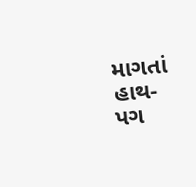માગતાં હાથ-પગ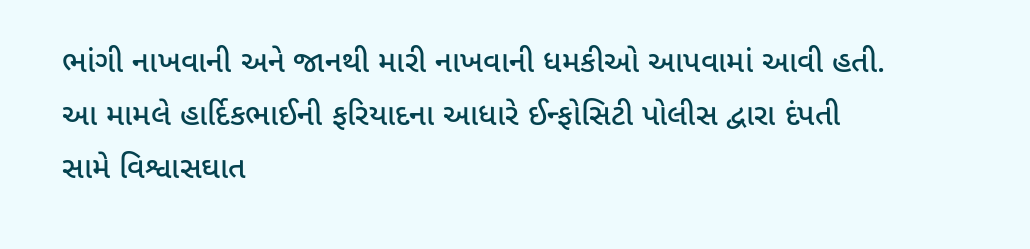ભાંગી નાખવાની અને જાનથી મારી નાખવાની ધમકીઓ આપવામાં આવી હતી. આ મામલે હાર્દિકભાઈની ફરિયાદના આધારે ઈન્ફોસિટી પોલીસ દ્વારા દંપતી સામે વિશ્વાસઘાત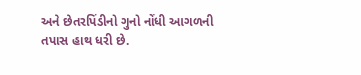અને છેતરપિંડીનો ગુનો નોંધી આગળની તપાસ હાથ ધરી છે.